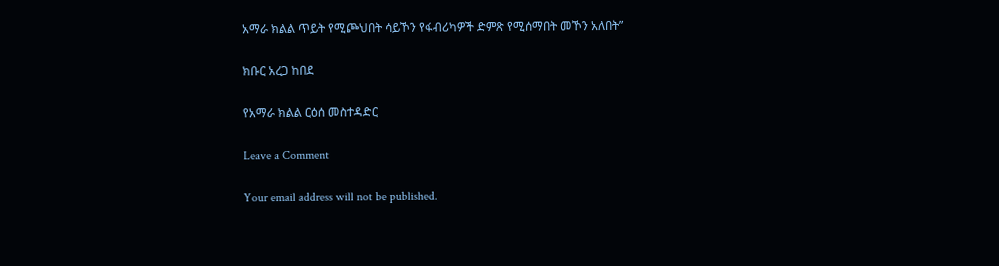አማራ ክልል ጥይት የሚጮህበት ሳይኾን የፋብሪካዎች ድምጽ የሚሰማበት መኾን አለበት”

ክቡር አረጋ ከበደ

የአማራ ክልል ርዕሰ መስተዳድር

Leave a Comment

Your email address will not be published.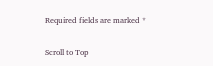Required fields are marked *

Scroll to Top